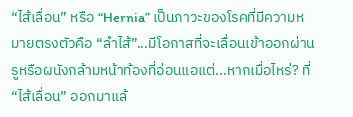“ไส้เลื่อน” หรือ “Hernia” เป็นภาวะของโรคที่มีความหมายตรงตัวคือ “ลำไส้”...มีโอกาสที่จะเลื่อนเข้าออกผ่านรูหรือผนังกล้ามหน้าท้องที่อ่อนแอแต่...หากเมื่อไหร่? ที่ “ไส้เลื่อน” ออกมาแล้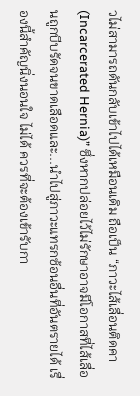วไม่สามารถดันกลับเข้าไปได้เหมือนเดิม ถือเป็น “ภาวะไส้เลื่อนติดคา (Incarcerated Hernia)” ซึ่งหากปล่อยไว้ไม่รักษาอาจมีโอกาสที่ไส้เลื่อนถูกบีบรัดจนขาดเลือดและ...นำไปสู่ภาวะแทรกซ้อนอื่นที่อันตรายได้ เรื่องนี้สำคัญนิ่งนอนใจ ไม่ได้ ควรที่จะต้องเข้ารับกา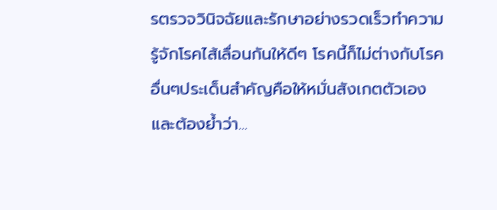รตรวจวินิจฉัยและรักษาอย่างรวดเร็วทำความรู้จักโรคไส้เลื่อนกันให้ดีๆ โรคนี้ก็ไม่ต่างกับโรคอื่นๆประเด็นสำคัญคือให้หมั่นสังเกตตัวเองและต้องย้ำว่า...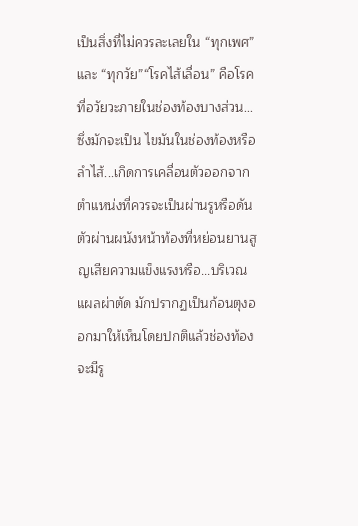เป็นสิ่งที่ไม่ควรละเลยใน “ทุกเพศ” และ “ทุกวัย”“โรคไส้เลื่อน” คือโรคที่อวัยวะภายในช่องท้องบางส่วน...ซึ่งมักจะเป็น ไขมันในช่องท้องหรือลำไส้...เกิดการเคลื่อนตัวออกจากตำแหน่งที่ควรจะเป็นผ่านรูหรือดันตัวผ่านผนังหน้าท้องที่หย่อนยานสูญเสียความแข็งแรงหรือ...บริเวณแผลผ่าตัด มักปรากฏเป็นก้อนตุงออกมาให้เห็นโดยปกติแล้วช่องท้องจะมีรู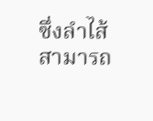ซึ่งลำไส้สามารถ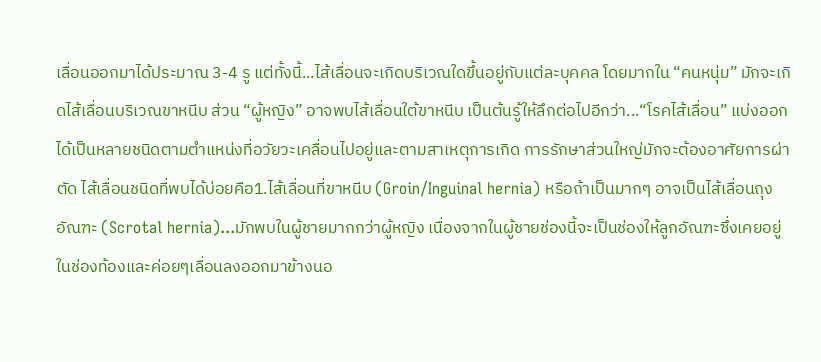เลื่อนออกมาได้ประมาณ 3-4 รู แต่ทั้งนี้...ไส้เลื่อนจะเกิดบริเวณใดขึ้นอยู่กับแต่ละบุคคล โดยมากใน “คนหนุ่ม” มักจะเกิดไส้เลื่อนบริเวณขาหนีบ ส่วน “ผู้หญิง” อาจพบไส้เลื่อนใต้ขาหนีบ เป็นต้นรู้ให้ลึกต่อไปอีกว่า...“โรคไส้เลื่อน” แบ่งออกได้เป็นหลายชนิดตามตำแหน่งที่อวัยวะเคลื่อนไปอยู่และตามสาเหตุการเกิด การรักษาส่วนใหญ่มักจะต้องอาศัยการผ่าตัด ไส้เลื่อนชนิดที่พบได้บ่อยคือ1.ไส้เลื่อนที่ขาหนีบ (Groin/Inguinal hernia) หรือถ้าเป็นมากๆ อาจเป็นไส้เลื่อนถุงอัณฑะ (Scrotal hernia)...มักพบในผู้ชายมากกว่าผู้หญิง เนื่องจากในผู้ชายช่องนี้จะเป็นช่องให้ลูกอัณฑะซึ่งเคยอยู่ในช่องท้องและค่อยๆเลื่อนลงออกมาข้างนอ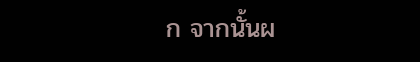ก จากนั้นผ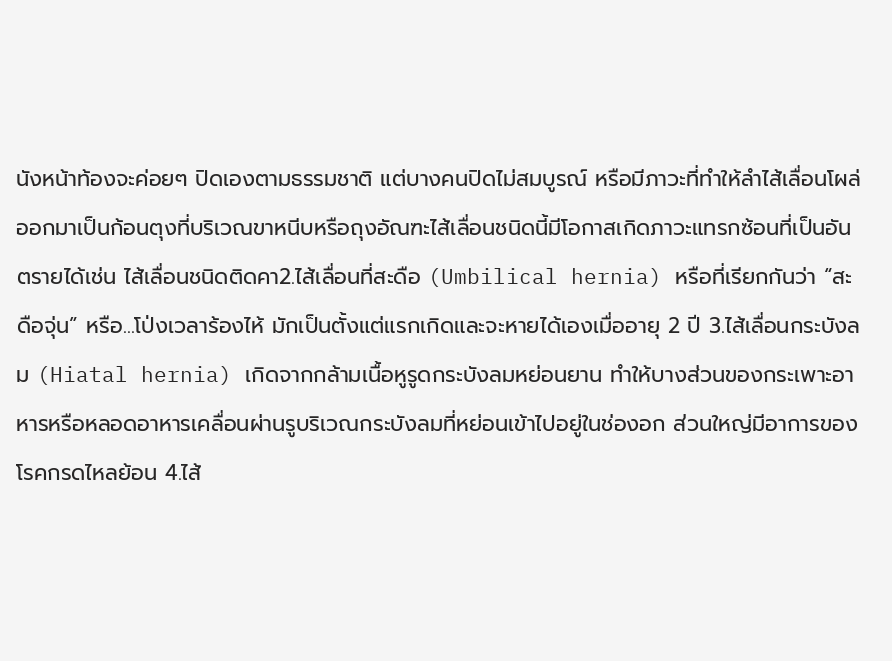นังหน้าท้องจะค่อยๆ ปิดเองตามธรรมชาติ แต่บางคนปิดไม่สมบูรณ์ หรือมีภาวะที่ทำให้ลำไส้เลื่อนโผล่ออกมาเป็นก้อนตุงที่บริเวณขาหนีบหรือถุงอัณฑะไส้เลื่อนชนิดนี้มีโอกาสเกิดภาวะแทรกซ้อนที่เป็นอันตรายได้เช่น ไส้เลื่อนชนิดติดคา2.ไส้เลื่อนที่สะดือ (Umbilical hernia) หรือที่เรียกกันว่า “สะดือจุ่น” หรือ...โป่งเวลาร้องไห้ มักเป็นตั้งแต่แรกเกิดและจะหายได้เองเมื่ออายุ 2 ปี 3.ไส้เลื่อนกระบังลม (Hiatal hernia) เกิดจากกล้ามเนื้อหูรูดกระบังลมหย่อนยาน ทำให้บางส่วนของกระเพาะอาหารหรือหลอดอาหารเคลื่อนผ่านรูบริเวณกระบังลมที่หย่อนเข้าไปอยู่ในช่องอก ส่วนใหญ่มีอาการของโรคกรดไหลย้อน 4.ไส้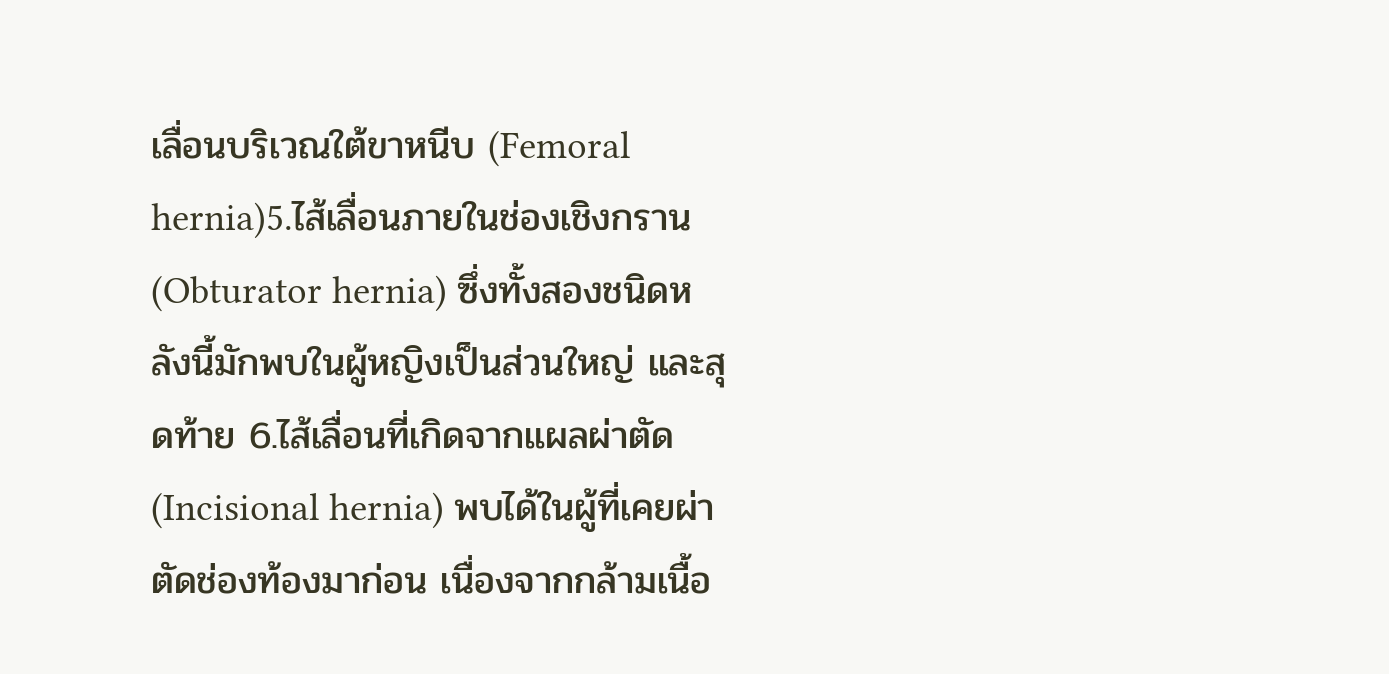เลื่อนบริเวณใต้ขาหนีบ (Femoral hernia)5.ไส้เลื่อนภายในช่องเชิงกราน (Obturator hernia) ซึ่งทั้งสองชนิดหลังนี้มักพบในผู้หญิงเป็นส่วนใหญ่ และสุดท้าย 6.ไส้เลื่อนที่เกิดจากแผลผ่าตัด (Incisional hernia) พบได้ในผู้ที่เคยผ่าตัดช่องท้องมาก่อน เนื่องจากกล้ามเนื้อ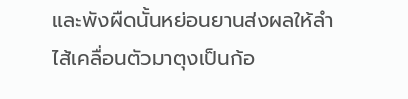และพังผืดนั้นหย่อนยานส่งผลให้ลำไส้เคลื่อนตัวมาตุงเป็นก้อ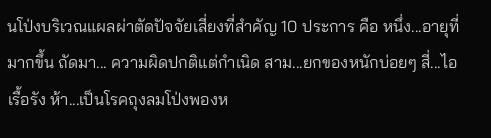นโป่งบริเวณแผลผ่าตัดปัจจัยเสี่ยงที่สำคัญ 10 ประการ คือ หนึ่ง...อายุที่มากขึ้น ถัดมา... ความผิดปกติแต่กำเนิด สาม...ยกของหนักบ่อยๆ สี่...ไอเรื้อรัง ห้า...เป็นโรคถุงลมโป่งพองห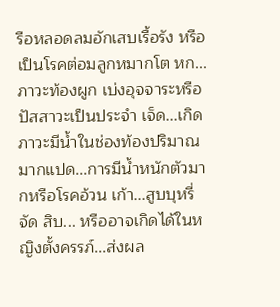รือหลอดลมอักเสบเรื้อรัง หรือเป็นโรคต่อมลูกหมากโต หก...ภาวะท้องผูก เบ่งอุจจาระหรือปัสสาวะเป็นประจำ เจ็ด...เกิดภาวะมีน้ำในช่องท้องปริมาณมากแปด...การมีน้ำหนักตัวมากหรือโรคอ้วน เก้า...สูบบุหรี่จัด สิบ... หรืออาจเกิดได้ในหญิงตั้งครรภ์...ส่งผล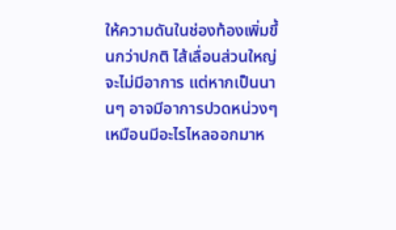ให้ความดันในช่องท้องเพิ่มขึ้นกว่าปกติ ไส้เลื่อนส่วนใหญ่จะไม่มีอาการ แต่หากเป็นนานๆ อาจมีอาการปวดหน่วงๆ เหมือนมีอะไรไหลออกมาห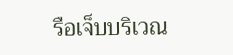รือเจ็บบริเวณ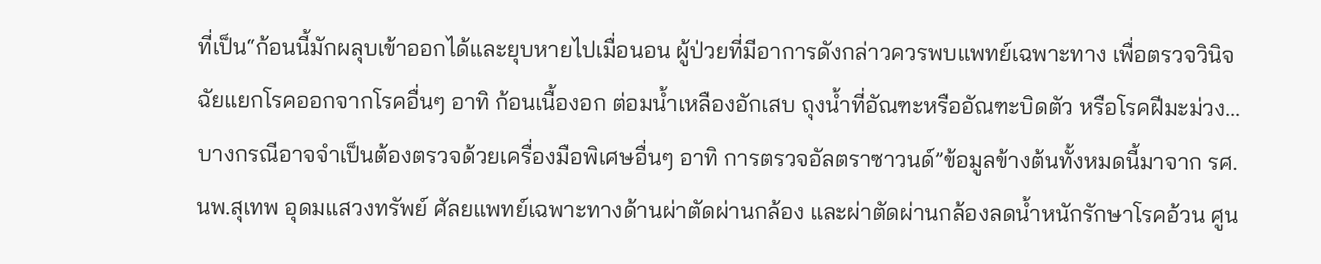ที่เป็น“ก้อนนี้มักผลุบเข้าออกได้และยุบหายไปเมื่อนอน ผู้ป่วยที่มีอาการดังกล่าวควรพบแพทย์เฉพาะทาง เพื่อตรวจวินิจฉัยแยกโรคออกจากโรคอื่นๆ อาทิ ก้อนเนื้องอก ต่อมน้ำเหลืองอักเสบ ถุงน้ำที่อัณฑะหรืออัณฑะบิดตัว หรือโรคฝีมะม่วง...บางกรณีอาจจำเป็นต้องตรวจด้วยเครื่องมือพิเศษอื่นๆ อาทิ การตรวจอัลตราซาวนด์”ข้อมูลข้างต้นทั้งหมดนี้มาจาก รศ.นพ.สุเทพ อุดมแสวงทรัพย์ ศัลยแพทย์เฉพาะทางด้านผ่าตัดผ่านกล้อง และผ่าตัดผ่านกล้องลดน้ำหนักรักษาโรคอ้วน ศูน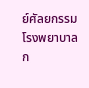ย์ศัลยกรรม โรงพยาบาลก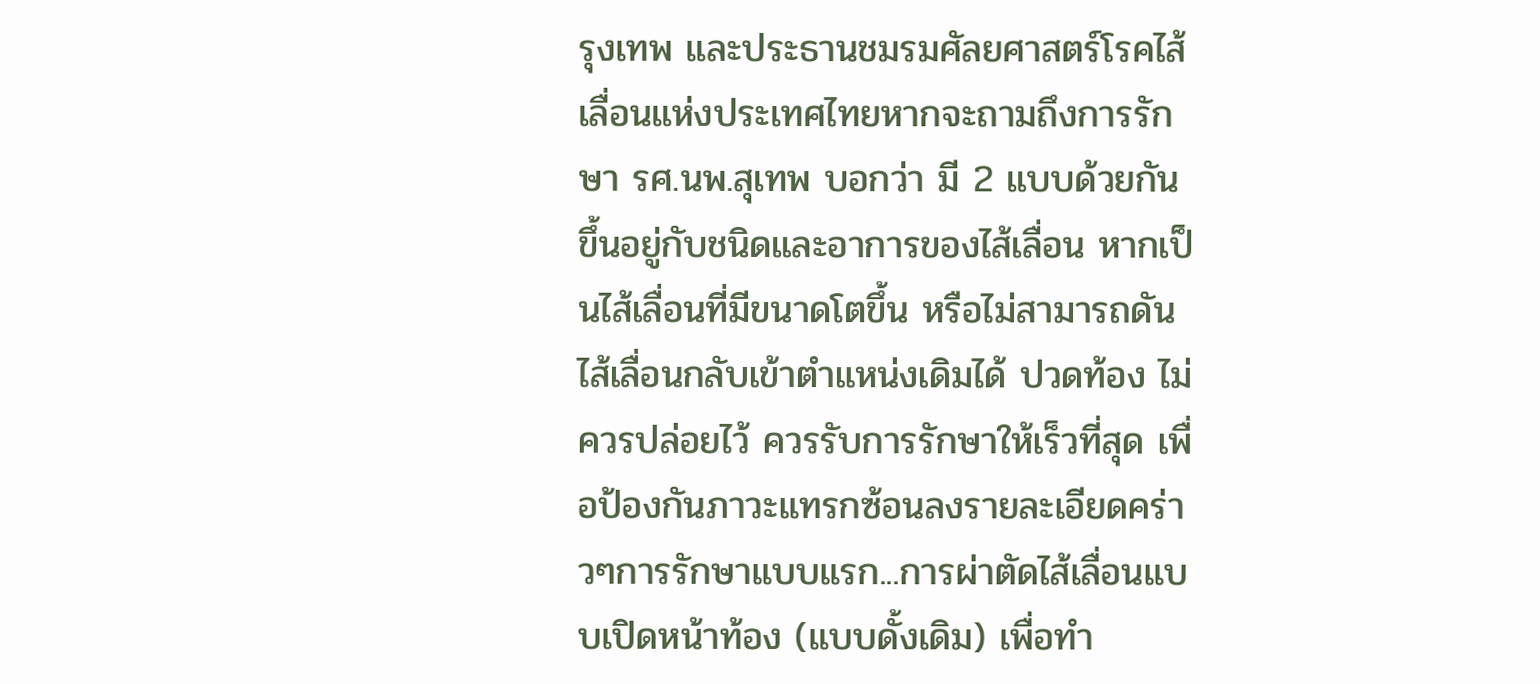รุงเทพ และประธานชมรมศัลยศาสตร์โรคไส้เลื่อนแห่งประเทศไทยหากจะถามถึงการรักษา รศ.นพ.สุเทพ บอกว่า มี 2 แบบด้วยกันขึ้นอยู่กับชนิดและอาการของไส้เลื่อน หากเป็นไส้เลื่อนที่มีขนาดโตขึ้น หรือไม่สามารถดันไส้เลื่อนกลับเข้าตำแหน่งเดิมได้ ปวดท้อง ไม่ควรปล่อยไว้ ควรรับการรักษาให้เร็วที่สุด เพื่อป้องกันภาวะแทรกซ้อนลงรายละเอียดคร่าวๆการรักษาแบบแรก...การผ่าตัดไส้เลื่อนแบบเปิดหน้าท้อง (แบบดั้งเดิม) เพื่อทำ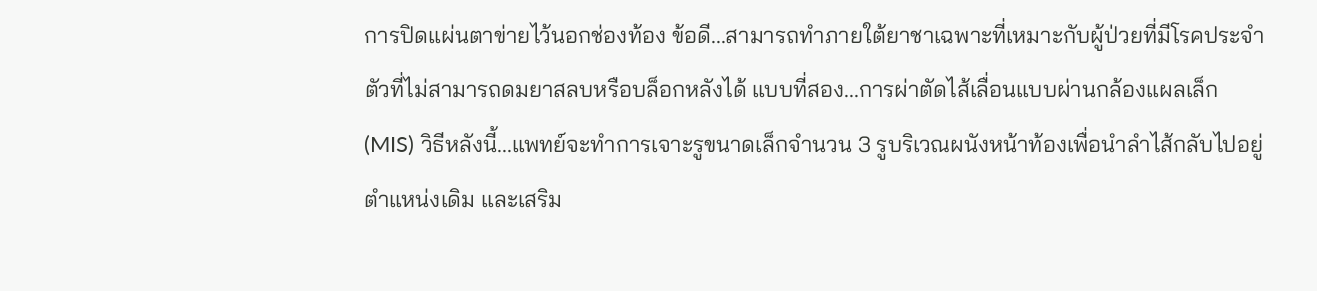การปิดแผ่นตาข่ายไว้นอกช่องท้อง ข้อดี...สามารถทำภายใต้ยาชาเฉพาะที่เหมาะกับผู้ป่วยที่มีโรคประจำตัวที่ไม่สามารถดมยาสลบหรือบล็อกหลังได้ แบบที่สอง...การผ่าตัดไส้เลื่อนแบบผ่านกล้องแผลเล็ก (MIS) วิธีหลังนี้...แพทย์จะทำการเจาะรูขนาดเล็กจำนวน 3 รูบริเวณผนังหน้าท้องเพื่อนำลำไส้กลับไปอยู่ตำแหน่งเดิม และเสริม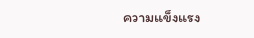ความแข็งแรง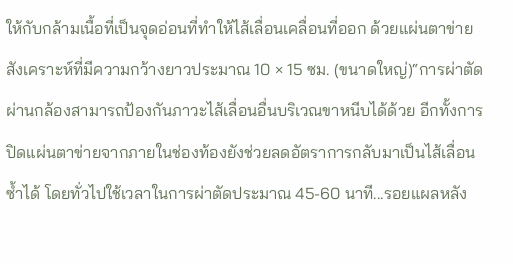ให้กับกล้ามเนื้อที่เป็นจุดอ่อนที่ทำให้ไส้เลื่อนเคลื่อนที่ออก ด้วยแผ่นตาข่ายสังเคราะห์ที่มีความกว้างยาวประมาณ 10 × 15 ซม. (ขนาดใหญ่)“การผ่าตัดผ่านกล้องสามารถป้องกันภาวะไส้เลื่อนอื่นบริเวณขาหนีบได้ด้วย อีกทั้งการปิดแผ่นตาข่ายจากภายในช่องท้องยังช่วยลดอัตราการกลับมาเป็นไส้เลื่อนซ้ำได้ โดยทั่วไปใช้เวลาในการผ่าตัดประมาณ 45-60 นาที...รอยแผลหลัง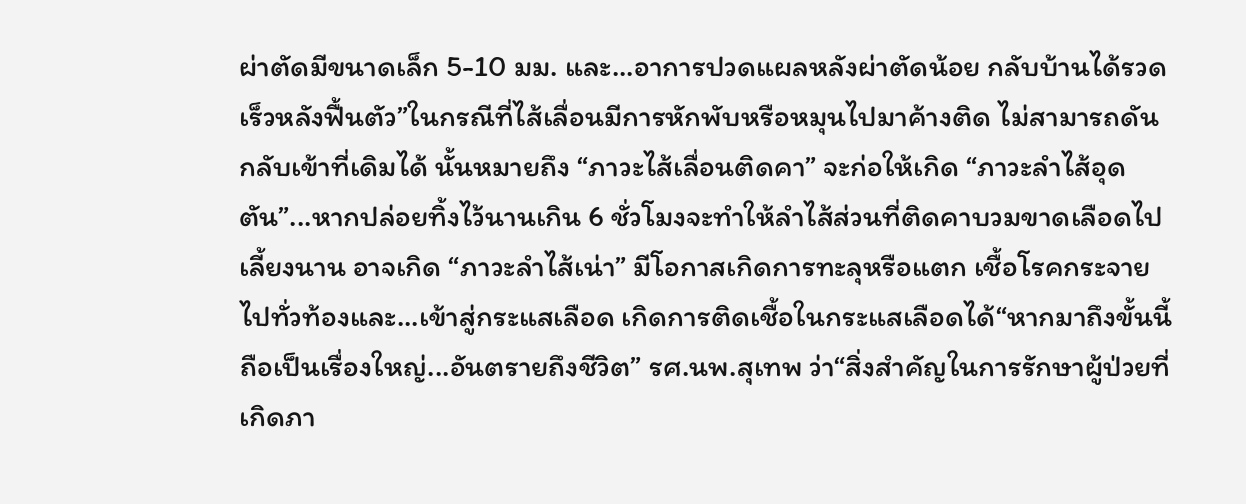ผ่าตัดมีขนาดเล็ก 5-10 มม. และ...อาการปวดแผลหลังผ่าตัดน้อย กลับบ้านได้รวดเร็วหลังฟื้นตัว”ในกรณีที่ไส้เลื่อนมีการหักพับหรือหมุนไปมาค้างติด ไม่สามารถดันกลับเข้าที่เดิมได้ นั้นหมายถึง “ภาวะไส้เลื่อนติดคา” จะก่อให้เกิด “ภาวะลำไส้อุดตัน”...หากปล่อยทิ้งไว้นานเกิน 6 ชั่วโมงจะทำให้ลำไส้ส่วนที่ติดคาบวมขาดเลือดไปเลี้ยงนาน อาจเกิด “ภาวะลำไส้เน่า” มีโอกาสเกิดการทะลุหรือแตก เชื้อโรคกระจายไปทั่วท้องและ...เข้าสู่กระแสเลือด เกิดการติดเชื้อในกระแสเลือดได้“หากมาถึงขั้นนี้ถือเป็นเรื่องใหญ่...อันตรายถึงชีวิต” รศ.นพ.สุเทพ ว่า“สิ่งสำคัญในการรักษาผู้ป่วยที่เกิดภา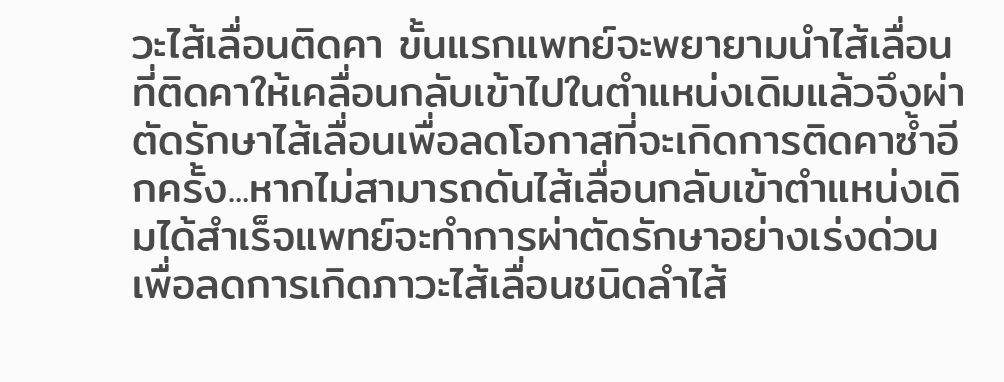วะไส้เลื่อนติดคา ขั้นแรกแพทย์จะพยายามนำไส้เลื่อนที่ติดคาให้เคลื่อนกลับเข้าไปในตำแหน่งเดิมแล้วจึงผ่าตัดรักษาไส้เลื่อนเพื่อลดโอกาสที่จะเกิดการติดคาซ้ำอีกครั้ง...หากไม่สามารถดันไส้เลื่อนกลับเข้าตำแหน่งเดิมได้สำเร็จแพทย์จะทำการผ่าตัดรักษาอย่างเร่งด่วน เพื่อลดการเกิดภาวะไส้เลื่อนชนิดลำไส้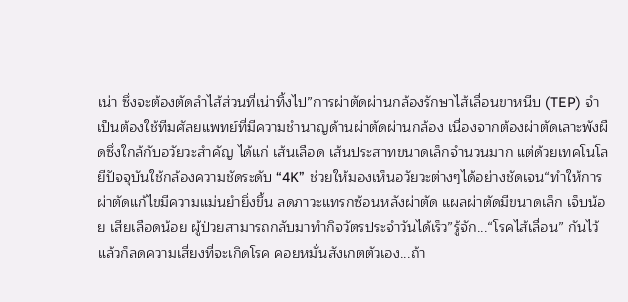เน่า ซึ่งจะต้องตัดลำไส้ส่วนที่เน่าทิ้งไป”การผ่าตัดผ่านกล้องรักษาไส้เลื่อนขาหนีบ (TEP) จำเป็นต้องใช้ทีมศัลยแพทย์ที่มีความชำนาญด้านผ่าตัดผ่านกล้อง เนื่องจากต้องผ่าตัดเลาะพังผืดซึ่งใกล้กับอวัยวะสำคัญ ได้แก่ เส้นเลือด เส้นประสาทขนาดเล็กจำนวนมาก แต่ด้วยเทคโนโลยีปัจจุบันใช้กล้องความชัดระดับ “4K” ช่วยให้มองเห็นอวัยวะต่างๆได้อย่างชัดเจน“ทำให้การผ่าตัดแก้ไขมีความแม่นยำยิ่งขึ้น ลดภาวะแทรกซ้อนหลังผ่าตัด แผลผ่าตัดมีขนาดเล็ก เจ็บน้อย เสียเลือดน้อย ผู้ป่วยสามารถกลับมาทำกิจวัตรประจำวันได้เร็ว”รู้จัก...“โรคไส้เลื่อน” กันไว้แล้วก็ลดความเสี่ยงที่จะเกิดโรค คอยหมั่นสังเกตตัวเอง...ถ้า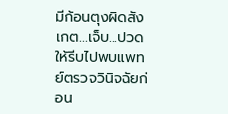มีก้อนตุงผิดสังเกต...เจ็บ...ปวด ให้รีบไปพบแพทย์ตรวจวินิจฉัยก่อน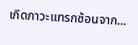เกิดภาวะแทรกซ้อนจาก...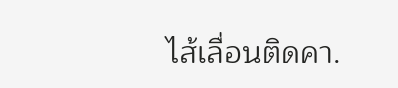ไส้เลื่อนติดคา.